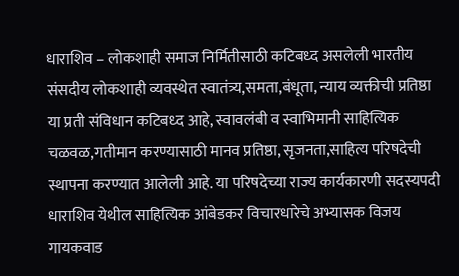धाराशिव – लोकशाही समाज निर्मितीसाठी कटिबध्द असलेली भारतीय संसदीय लोकशाही व्यवस्थेत स्वातंत्र्य,समता,बंधूता, न्याय व्यक्तीची प्रतिष्ठा या प्रती संविधान कटिबध्द आहे, स्वावलंबी व स्वाभिमानी साहित्यिक चळवळ,गतीमान करण्यासाठी मानव प्रतिष्ठा, सृजनता,साहित्य परिषदेची स्थापना करण्यात आलेली आहे. या परिषदेच्या राज्य कार्यकारणी सदस्यपदी धाराशिव येथील साहित्यिक आंबेडकर विचारधारेचे अभ्यासक विजय गायकवाड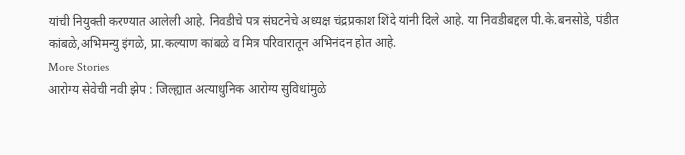यांची नियुक्ती करण्यात आलेली आहे. निवडीचे पत्र संघटनेचे अध्यक्ष चंद्रप्रकाश शिंदे यांनी दिले आहे. या निवडीबद्दल पी.के.बनसोडे, पंडीत कांबळे,अभिमन्यु इंगळे, प्रा.कल्याण कांबळे व मित्र परिवारातून अभिनंदन होत आहे.
More Stories
आरोग्य सेवेची नवी झेप : जिल्ह्यात अत्याधुनिक आरोग्य सुविधांमुळे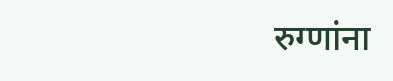रुग्णांना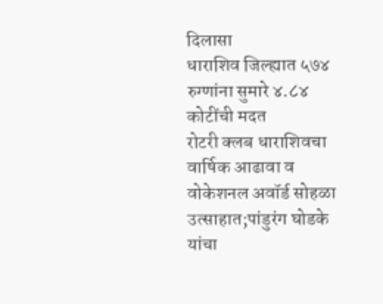दिलासा
धाराशिव जिल्ह्यात ५७४ रुग्णांना सुमारे ४.८४ कोटींची मदत
रोटरी क्लब धाराशिवचा वार्षिक आढावा व वोकेशनल अवॉर्ड सोहळा उत्साहात;पांडुरंग घोडके यांचा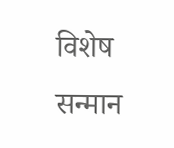विशेष सन्मान